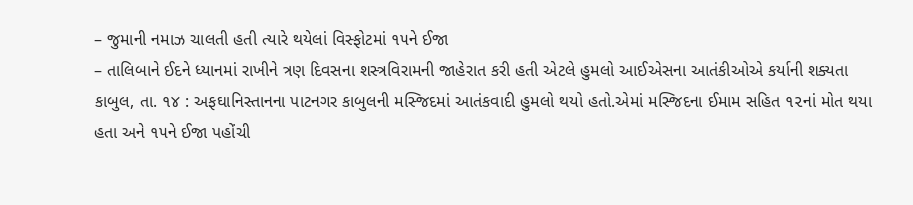– જુમાની નમાઝ ચાલતી હતી ત્યારે થયેલાં વિસ્ફોટમાં ૧૫ને ઈજા
– તાલિબાને ઈદને ધ્યાનમાં રાખીને ત્રણ દિવસના શસ્ત્રવિરામની જાહેરાત કરી હતી એટલે હુમલો આઈએસના આતંકીઓએ કર્યાની શક્યતા
કાબુલ, તા. ૧૪ : અફઘાનિસ્તાનના પાટનગર કાબુલની મસ્જિદમાં આતંકવાદી હુમલો થયો હતો.એમાં મસ્જિદના ઈમામ સહિત ૧૨નાં મોત થયા હતા અને ૧૫ને ઈજા પહોંચી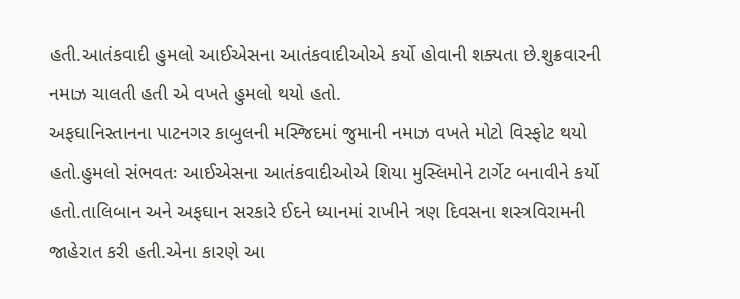હતી.આતંકવાદી હુમલો આઈએસના આતંકવાદીઓએ કર્યો હોવાની શક્યતા છે.શુક્રવારની નમાઝ ચાલતી હતી એ વખતે હુમલો થયો હતો.
અફઘાનિસ્તાનના પાટનગર કાબુલની મસ્જિદમાં જુમાની નમાઝ વખતે મોટો વિસ્ફોટ થયો હતો.હુમલો સંભવતઃ આઈએસના આતંકવાદીઓએ શિયા મુસ્લિમોને ટાર્ગેટ બનાવીને કર્યો હતો.તાલિબાન અને અફઘાન સરકારે ઈદને ધ્યાનમાં રાખીને ત્રણ દિવસના શસ્ત્રવિરામની જાહેરાત કરી હતી.એના કારણે આ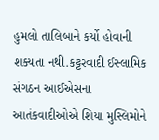હુમલો તાલિબાને કર્યો હોવાની શક્યતા નથી.કટ્ટરવાદી ઈસ્લામિક સંગઠન આઈએસના આતંકવાદીઓએ શિયા મુસ્લિમોને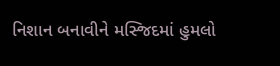નિશાન બનાવીને મસ્જિદમાં હુમલો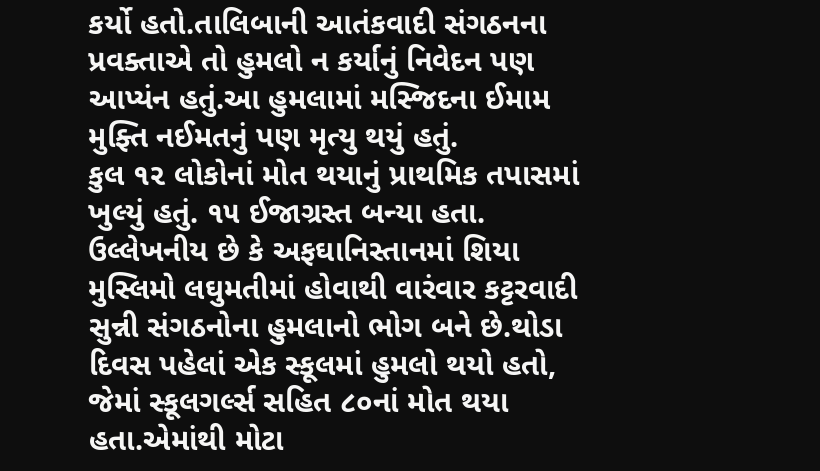કર્યો હતો.તાલિબાની આતંકવાદી સંગઠનના પ્રવક્તાએ તો હુમલો ન કર્યાનું નિવેદન પણ આપ્યંન હતું.આ હુમલામાં મસ્જિદના ઈમામ મુફ્તિ નઈમતનું પણ મૃત્યુ થયું હતું.
કુલ ૧૨ લોકોનાં મોત થયાનું પ્રાથમિક તપાસમાં ખુલ્યું હતું. ૧૫ ઈજાગ્રસ્ત બન્યા હતા. ઉલ્લેખનીય છે કે અફઘાનિસ્તાનમાં શિયા મુસ્લિમો લઘુમતીમાં હોવાથી વારંવાર કટ્ટરવાદી સુન્ની સંગઠનોના હુમલાનો ભોગ બને છે.થોડા દિવસ પહેલાં એક સ્કૂલમાં હુમલો થયો હતો, જેમાં સ્કૂલગર્લ્સ સહિત ૮૦નાં મોત થયા હતા.એમાંથી મોટા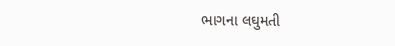ભાગના લઘુમતી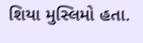શિયા મુસ્લિમો હતા.